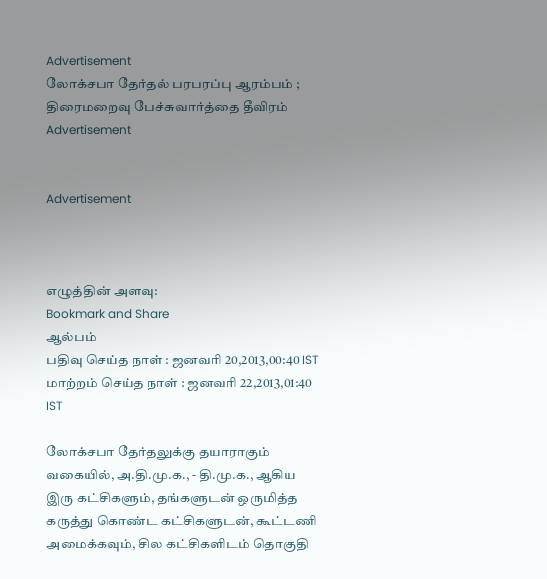Advertisement
லோக்சபா தேர்தல் பரபரப்பு ஆரம்பம் ; திரைமறைவு பேச்சுவார்த்தை தீவிரம்
Advertisement


Advertisement



எழுத்தின் அளவு:
Bookmark and Share
ஆல்பம்
பதிவு செய்த நாள் : ஜனவரி 20,2013,00:40 IST
மாற்றம் செய்த நாள் : ஜனவரி 22,2013,01:40 IST

லோக்சபா தேர்தலுக்கு தயாராகும் வகையில், அ.தி.மு.க., - தி.மு.க., ஆகிய இரு கட்சிகளும், தங்களுடன் ஒருமித்த கருத்து கொண்ட கட்சிகளுடன், கூட்டணி அமைக்கவும், சில கட்சிகளிடம் தொகுதி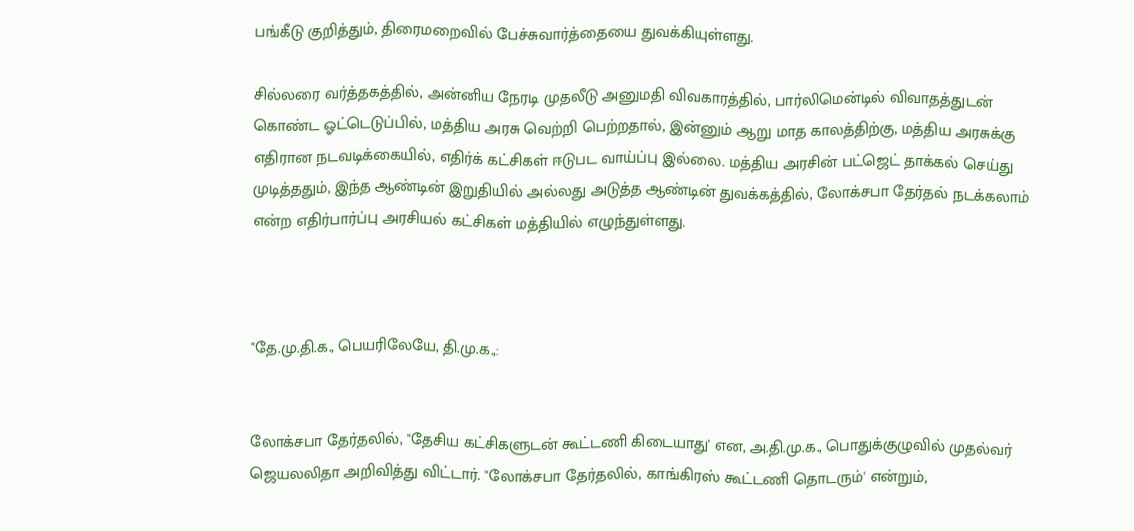பங்கீடு குறித்தும், திரைமறைவில் பேச்சுவார்த்தையை துவக்கியுள்ளது.

சில்லரை வர்த்தகத்தில், அன்னிய நேரடி முதலீடு அனுமதி விவகாரத்தில், பார்லிமென்டில் விவாதத்துடன் கொண்ட ஓட்டெடுப்பில், மத்திய அரசு வெற்றி பெற்றதால், இன்னும் ஆறு மாத காலத்திற்கு, மத்திய அரசுக்கு எதிரான நடவடிக்கையில், எதிர்க் கட்சிகள் ஈடுபட வாய்ப்பு இல்லை. மத்திய அரசின் பட்ஜெட் தாக்கல் செய்து முடித்ததும், இந்த ஆண்டின் இறுதியில் அல்லது அடுத்த ஆண்டின் துவக்கத்தில், லோக்சபா தேர்தல் நடக்கலாம் என்ற எதிர்பார்ப்பு அரசியல் கட்சிகள் மத்தியில் எழுந்துள்ளது.



"தே.மு.தி.க., பெயரிலேயே, தி.மு.க.,:


லோக்சபா தேர்தலில், "தேசிய கட்சிகளுடன் கூட்டணி கிடையாது' என, அ.தி.மு.க., பொதுக்குழுவில் முதல்வர் ஜெயலலிதா அறிவித்து விட்டார். "லோக்சபா தேர்தலில், காங்கிரஸ் கூட்டணி தொடரும்' என்றும்,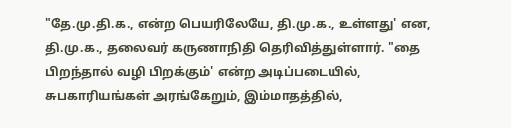"தே.மு.தி.க., என்ற பெயரிலேயே, தி.மு.க., உள்ளது' என, தி.மு.க., தலைவர் கருணாநிதி தெரிவித்துள்ளார். "தை பிறந்தால் வழி பிறக்கும்' என்ற அடிப்படையில், சுபகாரியங்கள் அரங்கேறும், இம்மாதத்தில்,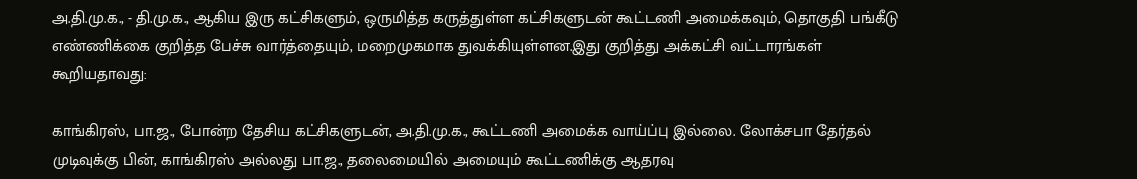அ.தி.மு.க., - தி.மு.க., ஆகிய இரு கட்சிகளும், ஒருமித்த கருத்துள்ள கட்சிகளுடன் கூட்டணி அமைக்கவும், தொகுதி பங்கீடு எண்ணிக்கை குறித்த பேச்சு வார்த்தையும், மறைமுகமாக துவக்கியுள்ளன.இது குறித்து அக்கட்சி வட்டாரங்கள் கூறியதாவது:

காங்கிரஸ், பா.ஜ., போன்ற தேசிய கட்சிகளுடன், அ.தி.மு.க., கூட்டணி அமைக்க வாய்ப்பு இல்லை. லோக்சபா தேர்தல் முடிவுக்கு பின், காங்கிரஸ் அல்லது பா.ஜ., தலைமையில் அமையும் கூட்டணிக்கு ஆதரவு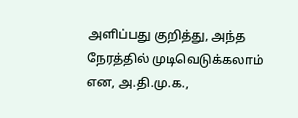அளிப்பது குறித்து, அந்த நேரத்தில் முடிவெடுக்கலாம் என, அ.தி.மு.க.,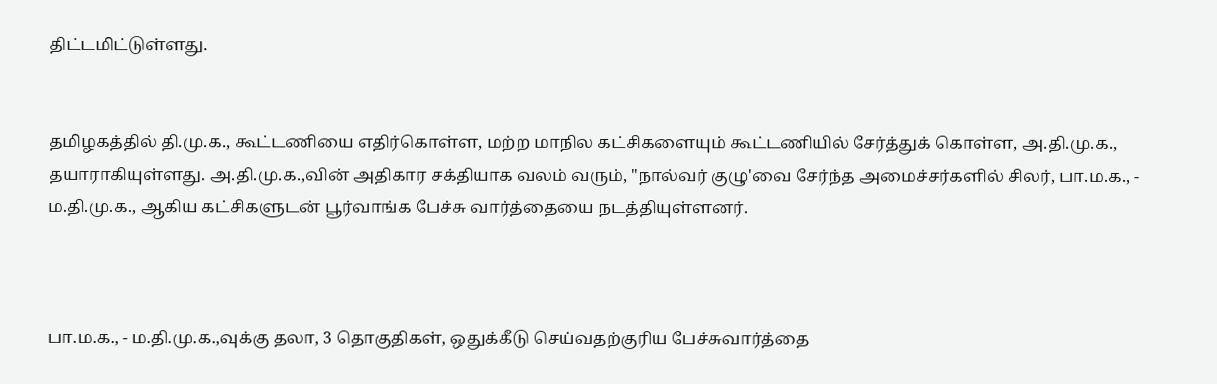திட்டமிட்டுள்ளது.


தமிழகத்தில் தி.மு.க., கூட்டணியை எதிர்கொள்ள, மற்ற மாநில கட்சிகளையும் கூட்டணியில் சேர்த்துக் கொள்ள, அ.தி.மு.க., தயாராகியுள்ளது. அ.தி.மு.க.,வின் அதிகார சக்தியாக வலம் வரும், "நால்வர் குழு'வை சேர்ந்த அமைச்சர்களில் சிலர், பா.ம.க., - ம.தி.மு.க., ஆகிய கட்சிகளுடன் பூர்வாங்க பேச்சு வார்த்தையை நடத்தியுள்ளனர்.



பா.ம.க., - ம.தி.மு.க.,வுக்கு தலா, 3 தொகுதிகள், ஒதுக்கீடு செய்வதற்குரிய பேச்சுவார்த்தை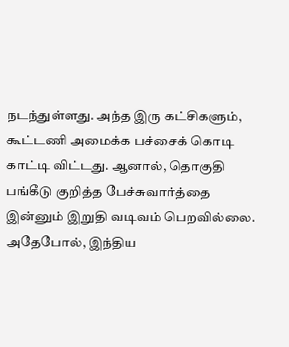நடந்துள்ளது. அந்த இரு கட்சிகளும், கூட்டணி அமைக்க பச்சைக் கொடி காட்டி விட்டது. ஆனால், தொகுதி பங்கீடு குறித்த பேச்சுவார்த்தை இன்னும் இறுதி வடிவம் பெறவில்லை. அதேபோல், இந்திய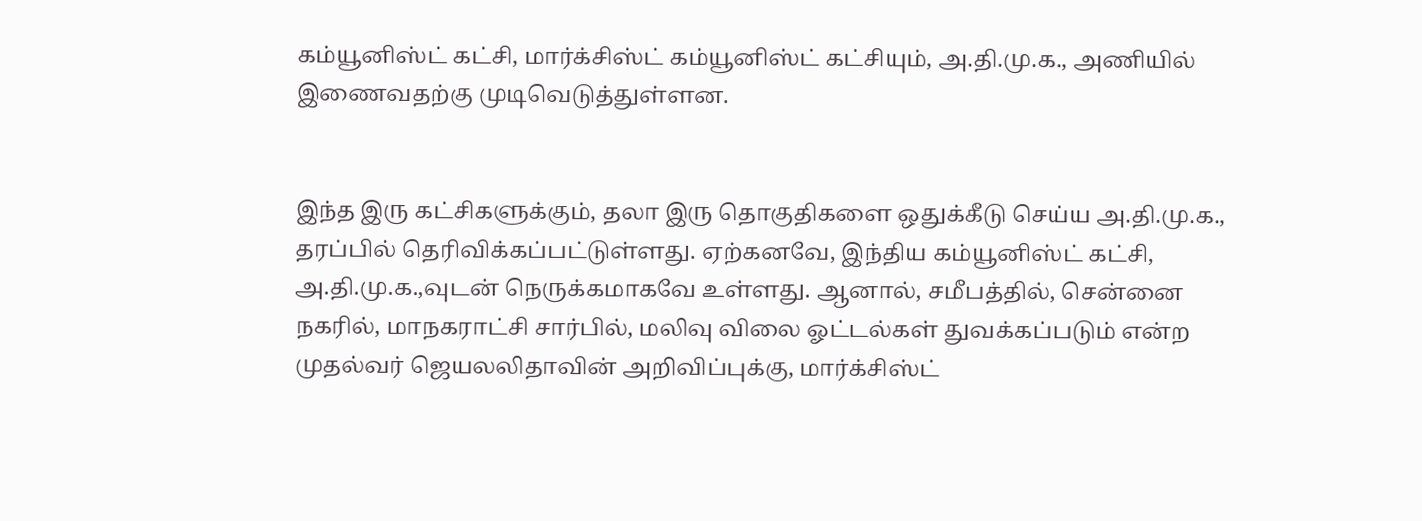கம்யூனிஸ்ட் கட்சி, மார்க்சிஸ்ட் கம்யூனிஸ்ட் கட்சியும், அ.தி.மு.க., அணியில் இணைவதற்கு முடிவெடுத்துள்ளன.


இந்த இரு கட்சிகளுக்கும், தலா இரு தொகுதிகளை ஒதுக்கீடு செய்ய அ.தி.மு.க., தரப்பில் தெரிவிக்கப்பட்டுள்ளது. ஏற்கனவே, இந்திய கம்யூனிஸ்ட் கட்சி, அ.தி.மு.க.,வுடன் நெருக்கமாகவே உள்ளது. ஆனால், சமீபத்தில், சென்னை நகரில், மாநகராட்சி சார்பில், மலிவு விலை ஓட்டல்கள் துவக்கப்படும் என்ற முதல்வர் ஜெயலலிதாவின் அறிவிப்புக்கு, மார்க்சிஸ்ட்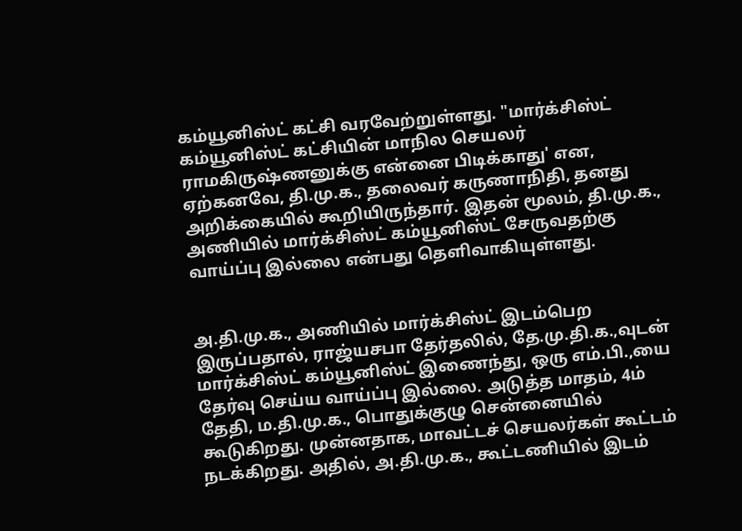கம்யூனிஸ்ட் கட்சி வரவேற்றுள்ளது. "மார்க்சிஸ்ட் கம்யூனிஸ்ட் கட்சியின் மாநில செயலர் ராமகிருஷ்ணனுக்கு என்னை பிடிக்காது' என, ஏற்கனவே, தி.மு.க., தலைவர் கருணாநிதி, தனது அறிக்கையில் கூறியிருந்தார். இதன் மூலம், தி.மு.க., அணியில் மார்க்சிஸ்ட் கம்யூனிஸ்ட் சேருவதற்கு வாய்ப்பு இல்லை என்பது தெளிவாகியுள்ளது.


அ.தி.மு.க., அணியில் மார்க்சிஸ்ட் இடம்பெற இருப்பதால், ராஜ்யசபா தேர்தலில், தே.மு.தி.க.,வுடன் மார்க்சிஸ்ட் கம்யூனிஸ்ட் இணைந்து, ஒரு எம்.பி.,யை தேர்வு செய்ய வாய்ப்பு இல்லை. அடுத்த மாதம், 4ம் தேதி, ம.தி.மு.க., பொதுக்குழு சென்னையில் கூடுகிறது. முன்னதாக, மாவட்டச் செயலர்கள் கூட்டம் நடக்கிறது. அதில், அ.தி.மு.க., கூட்டணியில் இடம்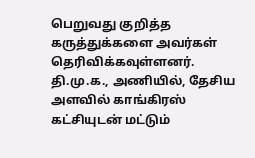பெறுவது குறித்த கருத்துக்களை அவர்கள் தெரிவிக்கவுள்ளனர். தி.மு.க., அணியில், தேசிய அளவில் காங்கிரஸ் கட்சியுடன் மட்டும்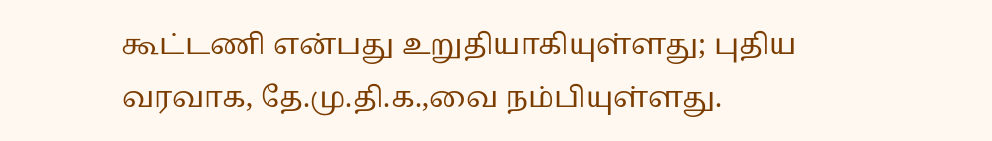கூட்டணி என்பது உறுதியாகியுள்ளது; புதிய வரவாக, தே.மு.தி.க.,வை நம்பியுள்ளது.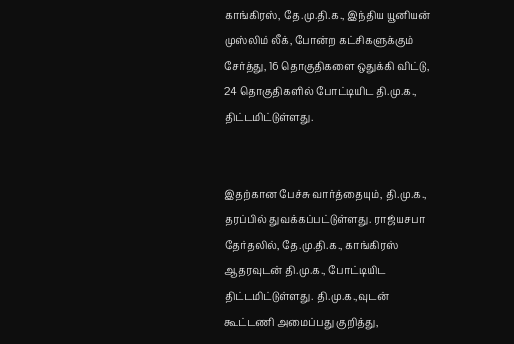காங்கிரஸ், தே.மு.தி.க., இந்திய யூனியன் முஸ்லிம் லீக், போன்ற கட்சிகளுக்கும் சேர்த்து, 16 தொகுதிகளை ஒதுக்கி விட்டு, 24 தொகுதிகளில் போட்டியிட தி.மு.க., திட்டமிட்டுள்ளது.


இதற்கான பேச்சு வார்த்தையும், தி.மு.க., தரப்பில் துவக்கப்பட்டுள்ளது. ராஜ்யசபா தேர்தலில், தே.மு.தி.க., காங்கிரஸ் ஆதரவுடன் தி.மு.க., போட்டியிட திட்டமிட்டுள்ளது. தி.மு.க.,வுடன் கூட்டணி அமைப்பது குறித்து,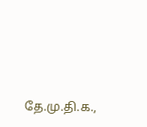தே.மு.தி.க.,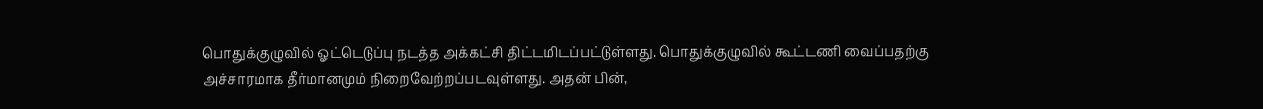பொதுக்குழுவில் ஓட்டெடுப்பு நடத்த அக்கட்சி திட்டமிடப்பட்டுள்ளது. பொதுக்குழுவில் கூட்டணி வைப்பதற்கு அச்சாரமாக தீர்மானமும் நிறைவேற்றப்படவுள்ளது. அதன் பின்,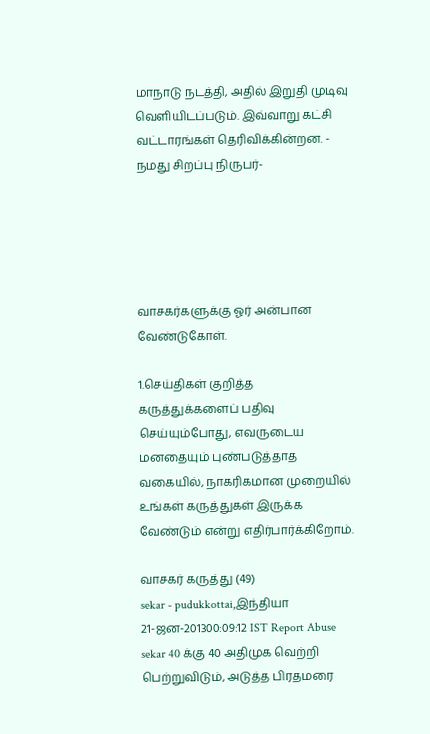மாநாடு நடத்தி, அதில் இறுதி முடிவு வெளியிடப்படும். இவ்வாறு கட்சி வட்டாரங்கள் தெரிவிக்கின்றன. - நமது சிறப்பு நிருபர்-





வாசகர்களுக்கு ஓர் அன்பான வேண்டுகோள்.

1.செய்திகள் குறித்த கருத்துக்களைப் பதிவு செய்யும்போது, எவருடைய மனதையும் புண்படுத்தாத வகையில், நாகரிகமான முறையில் உங்கள் கருத்துகள் இருக்க வேண்டும் என்று எதிர்பார்க்கிறோம்.

வாசகர் கருத்து (49)
sekar - pudukkottai,இந்தியா
21-ஜன-201300:09:12 IST Report Abuse
sekar 40 க்கு 40 அதிமுக வெற்றி பெற்றுவிடும், அடுத்த பிரதமரை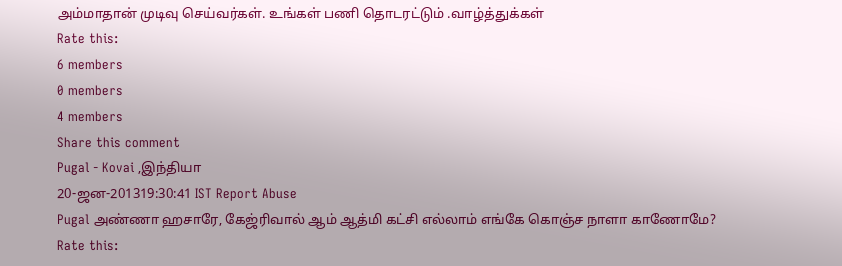அம்மாதான் முடிவு செய்வர்கள். உங்கள் பணி தொடரட்டும் .வாழ்த்துக்கள்
Rate this:
6 members
0 members
4 members
Share this comment
Pugal - Kovai ,இந்தியா
20-ஜன-201319:30:41 IST Report Abuse
Pugal அண்ணா ஹசாரே, கேஜ்ரிவால் ஆம் ஆத்மி கட்சி எல்லாம் எங்கே கொஞ்ச நாளா காணோமே?
Rate this: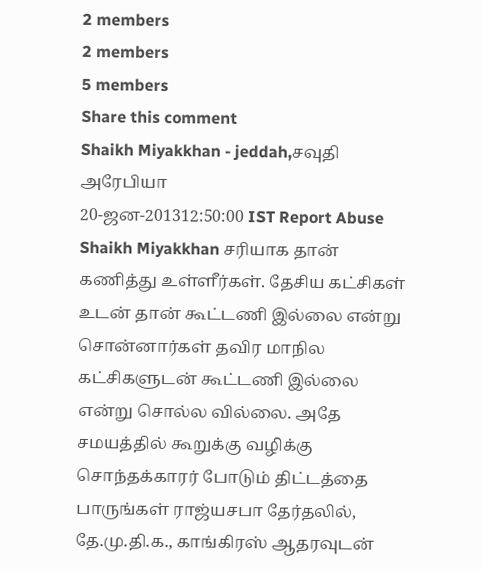2 members
2 members
5 members
Share this comment
Shaikh Miyakkhan - jeddah,சவுதி அரேபியா
20-ஜன-201312:50:00 IST Report Abuse
Shaikh Miyakkhan சரியாக தான் கணித்து உள்ளீர்கள். தேசிய கட்சிகள் உடன் தான் கூட்டணி இல்லை என்று சொன்னார்கள் தவிர மாநில கட்சிகளுடன் கூட்டணி இல்லை என்று சொல்ல வில்லை. அதே சமயத்தில் கூறுக்கு வழிக்கு சொந்தக்காரர் போடும் திட்டத்தை பாருங்கள் ராஜ்யசபா தேர்தலில், தே.மு.தி.க., காங்கிரஸ் ஆதரவுடன்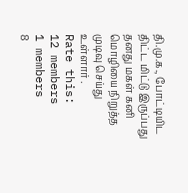தி.மு.க., போட்டியிட திட்ட மிட்டு இருப்பது தனது மகள் கனி மொழியை நிறுத்த முடிவு செய்து உள்ளார் .
Rate this:
12 members
1 members
8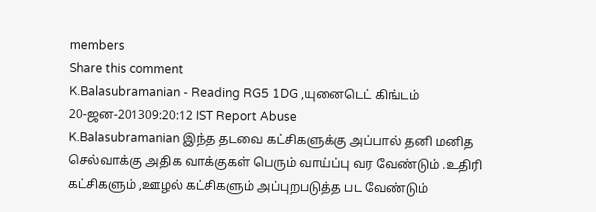members
Share this comment
K.Balasubramanian - Reading RG5 1DG ,யுனைடெட் கிங்டம்
20-ஜன-201309:20:12 IST Report Abuse
K.Balasubramanian இந்த தடவை கட்சிகளுக்கு அப்பால் தனி மனித செல்வாக்கு அதிக வாக்குகள் பெரும் வாய்ப்பு வர வேண்டும் .உதிரி கட்சிகளும் ,ஊழல் கட்சிகளும் அப்புறபடுத்த பட வேண்டும்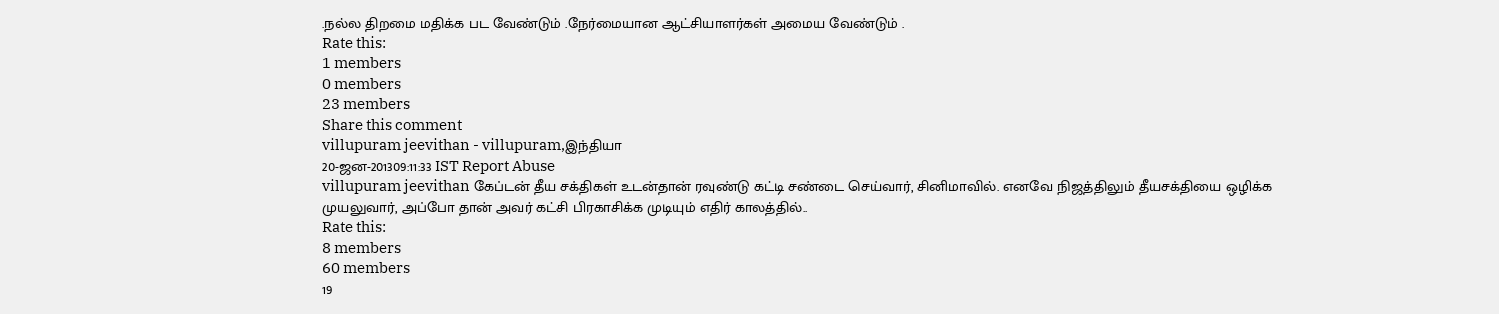.நல்ல திறமை மதிக்க பட வேண்டும் .நேர்மையான ஆட்சியாளர்கள் அமைய வேண்டும் .
Rate this:
1 members
0 members
23 members
Share this comment
villupuram jeevithan - villupuram,இந்தியா
20-ஜன-201309:11:33 IST Report Abuse
villupuram jeevithan கேப்டன் தீய சக்திகள் உடன்தான் ரவுண்டு கட்டி சண்டை செய்வார், சினிமாவில். எனவே நிஜத்திலும் தீயசக்தியை ஒழிக்க முயலுவார், அப்போ தான் அவர் கட்சி பிரகாசிக்க முடியும் எதிர் காலத்தில்..
Rate this:
8 members
60 members
19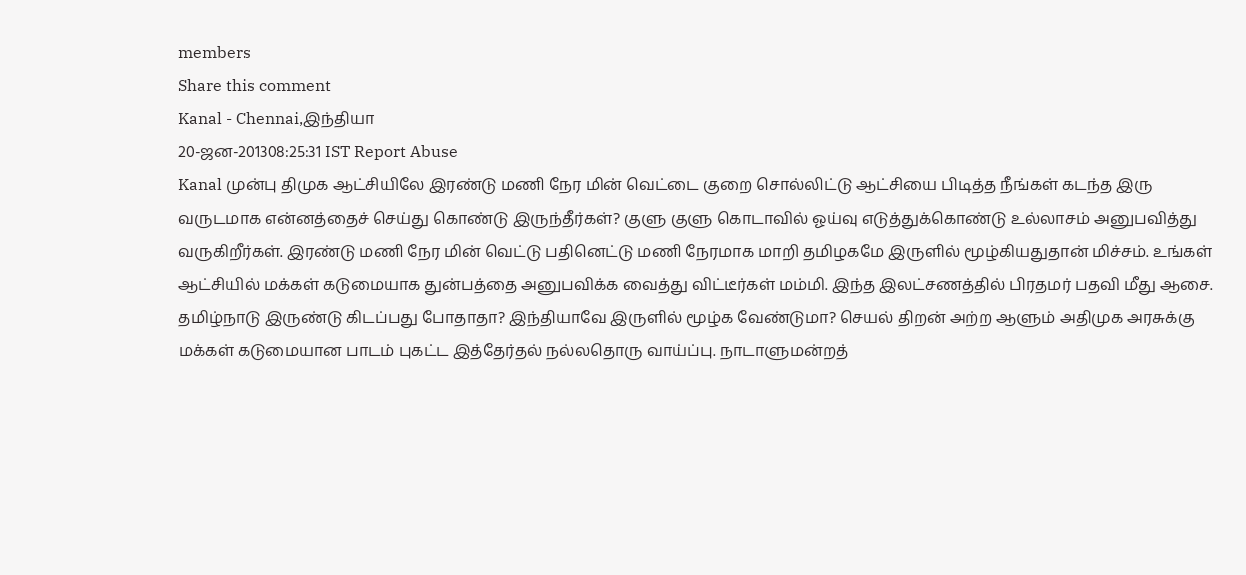members
Share this comment
Kanal - Chennai,இந்தியா
20-ஜன-201308:25:31 IST Report Abuse
Kanal முன்பு திமுக ஆட்சியிலே இரண்டு மணி நேர மின் வெட்டை குறை சொல்லிட்டு ஆட்சியை பிடித்த நீங்கள் கடந்த இரு வருடமாக என்னத்தைச் செய்து கொண்டு இருந்தீர்கள்? குளு குளு கொடாவில் ஓய்வு எடுத்துக்கொண்டு உல்லாசம் அனுபவித்து வருகிறீர்கள். இரண்டு மணி நேர மின் வெட்டு பதினெட்டு மணி நேரமாக மாறி தமிழகமே இருளில் மூழ்கியதுதான் மிச்சம். உங்கள் ஆட்சியில் மக்கள் கடுமையாக துன்பத்தை அனுபவிக்க வைத்து விட்டீர்கள் மம்மி. இந்த இலட்சணத்தில் பிரதமர் பதவி மீது ஆசை. தமிழ்நாடு இருண்டு கிடப்பது போதாதா? இந்தியாவே இருளில் மூழ்க வேண்டுமா? செயல் திறன் அற்ற ஆளும் அதிமுக அரசுக்கு மக்கள் கடுமையான பாடம் புகட்ட இத்தேர்தல் நல்லதொரு வாய்ப்பு. நாடாளுமன்றத்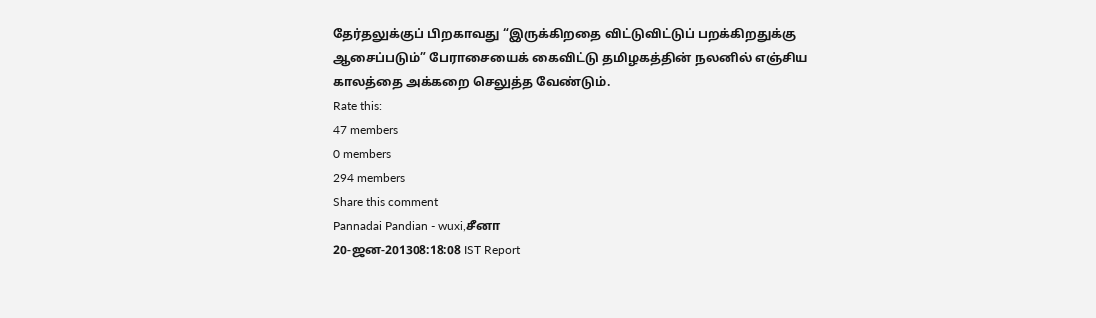தேர்தலுக்குப் பிறகாவது “இருக்கிறதை விட்டுவிட்டுப் பறக்கிறதுக்கு ஆசைப்படும்” பேராசையைக் கைவிட்டு தமிழகத்தின் நலனில் எஞ்சிய காலத்தை அக்கறை செலுத்த வேண்டும்.
Rate this:
47 members
0 members
294 members
Share this comment
Pannadai Pandian - wuxi,சீனா
20-ஜன-201308:18:08 IST Report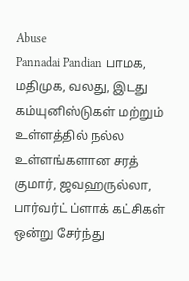Abuse
Pannadai Pandian பாமக, மதிமுக, வலது, இடது கம்யுனிஸ்டுகள் மற்றும் உள்ளத்தில் நல்ல உள்ளங்களான சரத் குமார், ஜவஹருல்லா, பார்வர்ட் ப்ளாக் கட்சிகள் ஒன்று சேர்ந்து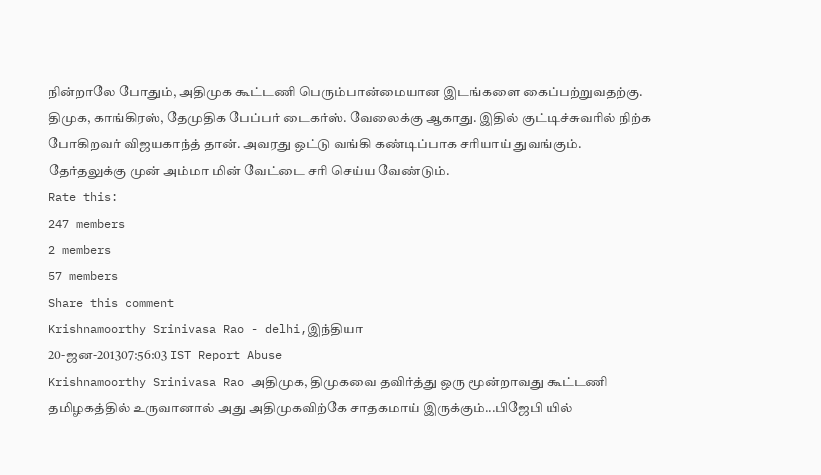நின்றாலே போதும், அதிமுக கூட்டணி பெரும்பான்மையான இடங்களை கைப்பற்றுவதற்கு. திமுக, காங்கிரஸ், தேமுதிக பேப்பர் டைகர்ஸ். வேலைக்கு ஆகாது. இதில் குட்டிச்சுவரில் நிற்க போகிறவர் விஜயகாந்த் தான். அவரது ஒட்டு வங்கி கண்டிப்பாக சரியாய் துவங்கும். தேர்தலுக்கு முன் அம்மா மின் வேட்டை சரி செய்ய வேண்டும்.
Rate this:
247 members
2 members
57 members
Share this comment
Krishnamoorthy Srinivasa Rao - delhi,இந்தியா
20-ஜன-201307:56:03 IST Report Abuse
Krishnamoorthy Srinivasa Rao அதிமுக, திமுகவை தவிர்த்து ஒரு மூன்றாவது கூட்டணி தமிழகத்தில் உருவானால் அது அதிமுகவிற்கே சாதகமாய் இருக்கும்...பிஜேபி யில்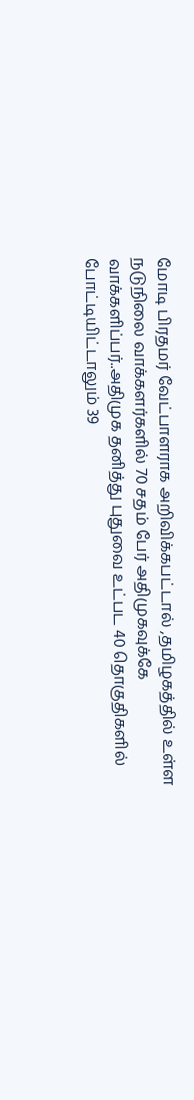மோடி பிரதமர் வேட்பாளராக அறிவிக்கபட்டால் ,தமிழகத்தில் உள்ள நடுநிலை வாக்களர்களில் 70 சதம் பேர் அதிமுகவுக்கே வாக்களிப்பர்..அதிமுக தனித்து புதுவை உட்பட 40 தொகுதிகளில் போட்டியிட்டாலும் 39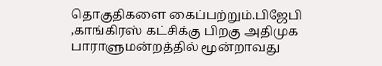தொகுதிகளை கைப்பற்றும்.பிஜேபி ,காங்கிரஸ் கட்சிக்கு பிறகு அதிமுக பாராளுமன்றத்தில் மூன்றாவது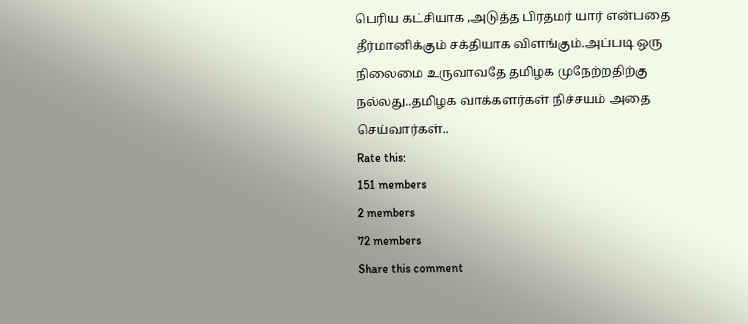பெரிய கட்சியாக ,அடுத்த பிரதமர் யார் என்பதை தீர்மானிக்கும் சக்தியாக விளங்கும்.அப்படி ஒரு நிலைமை உருவாவதே தமிழக முநேற்றதிற்கு நல்லது..தமிழக வாக்களர்கள் நிச்சயம் அதை செய்வார்கள்..
Rate this:
151 members
2 members
72 members
Share this comment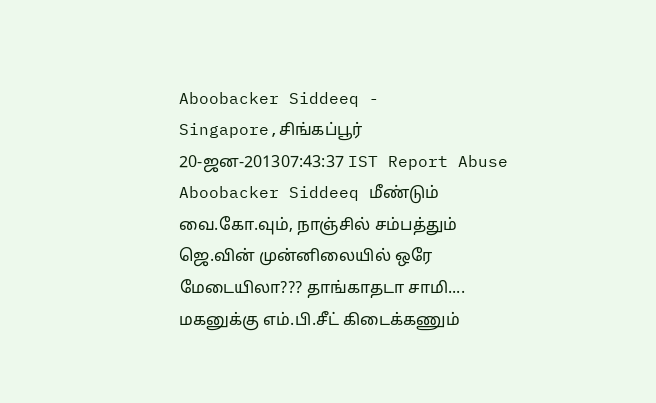Aboobacker Siddeeq - Singapore,சிங்கப்பூர்
20-ஜன-201307:43:37 IST Report Abuse
Aboobacker Siddeeq மீண்டும் வை.கோ.வும், நாஞ்சில் சம்பத்தும் ஜெ.வின் முன்னிலையில் ஒரே மேடையிலா??? தாங்காதடா சாமி.... மகனுக்கு எம்.பி.சீட் கிடைக்கணும்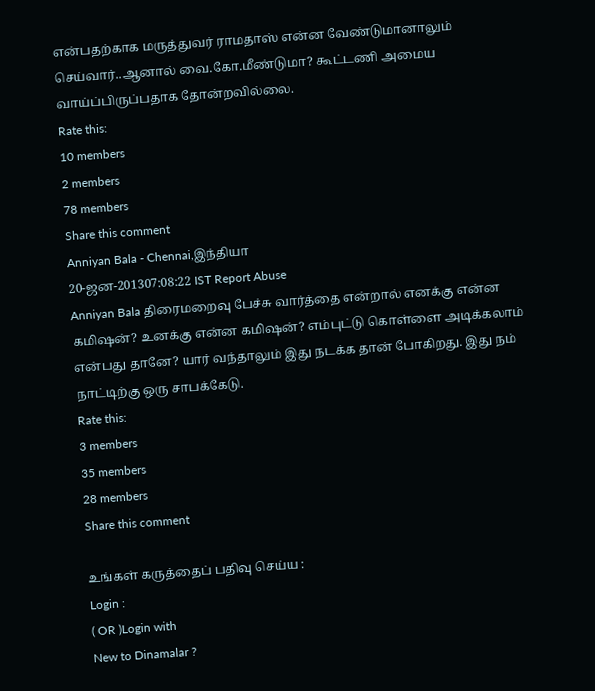என்பதற்காக மருத்துவர் ராமதாஸ் என்ன வேண்டுமானாலும் செய்வார்..ஆனால் வை.கோ.மீண்டுமா? கூட்டணி அமைய வாய்ப்பிருப்பதாக தோன்றவில்லை.
Rate this:
10 members
2 members
78 members
Share this comment
Anniyan Bala - Chennai,இந்தியா
20-ஜன-201307:08:22 IST Report Abuse
Anniyan Bala திரைமறைவு பேச்சு வார்த்தை என்றால் எனக்கு என்ன கமிஷன்? உனக்கு என்ன கமிஷன்? எம்புட்டு கொள்ளை அடிக்கலாம் என்பது தானே? யார் வந்தாலும் இது நடக்க தான் போகிறது. இது நம் நாட்டிற்கு ஒரு சாபக்கேடு.
Rate this:
3 members
35 members
28 members
Share this comment

உங்கள் கருத்தைப் பதிவு செய்ய :
Login :
( OR )Login with
New to Dinamalar ?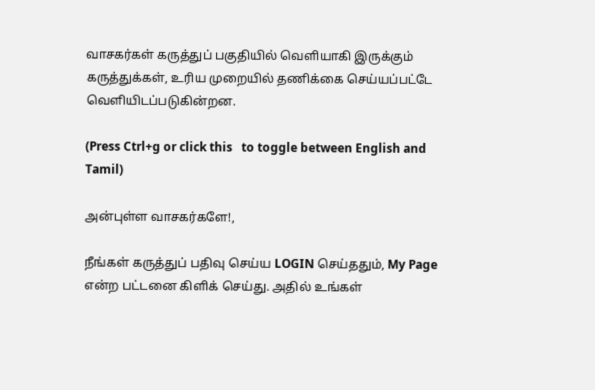வாசகர்கள் கருத்துப் பகுதியில் வெளியாகி இருக்கும் கருத்துக்கள், உரிய முறையில் தணிக்கை செய்யப்பட்டே வெளியி‌டப்படுகின்றன.

(Press Ctrl+g or click this   to toggle between English and Tamil)

அன்புள்ள வாசகர்களே!,

நீங்கள் கருத்துப் பதிவு செய்ய LOGIN செய்ததும், My Page என்ற பட்டனை கிளிக் செய்து. அதில் உங்கள்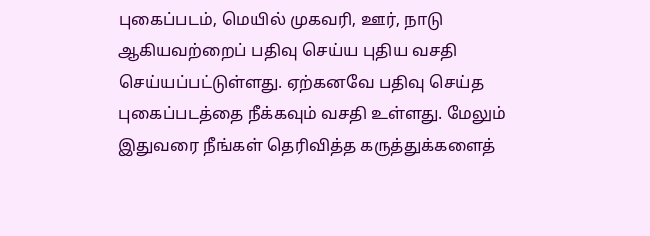புகைப்படம், மெயில் முகவரி, ஊர், நாடு ஆகியவற்றைப் பதிவு செய்ய புதிய வசதி செய்யப்பட்டுள்ளது. ஏற்கனவே பதிவு செய்த புகைப்படத்தை நீக்கவும் வசதி உள்ளது. மேலும் இதுவரை நீங்கள் தெரிவித்த கருத்துக்களைத்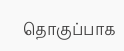தொகுப்பாக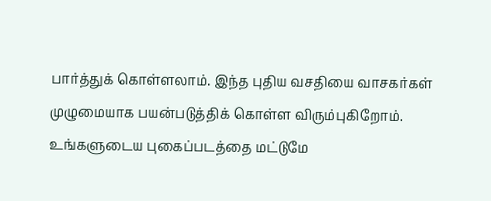பார்த்துக் கொள்ளலாம். இந்த புதிய வசதியை வாசகர்கள் முழுமையாக பயன்படுத்திக் கொள்ள விரும்புகிறோம். உங்களுடைய புகைப்படத்தை மட்டுமே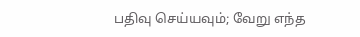பதிவு செய்யவும்; வேறு எந்த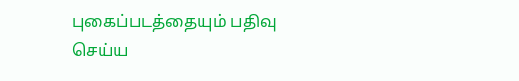புகைப்படத்தையும் பதிவு செய்ய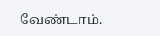வேண்டாம்.